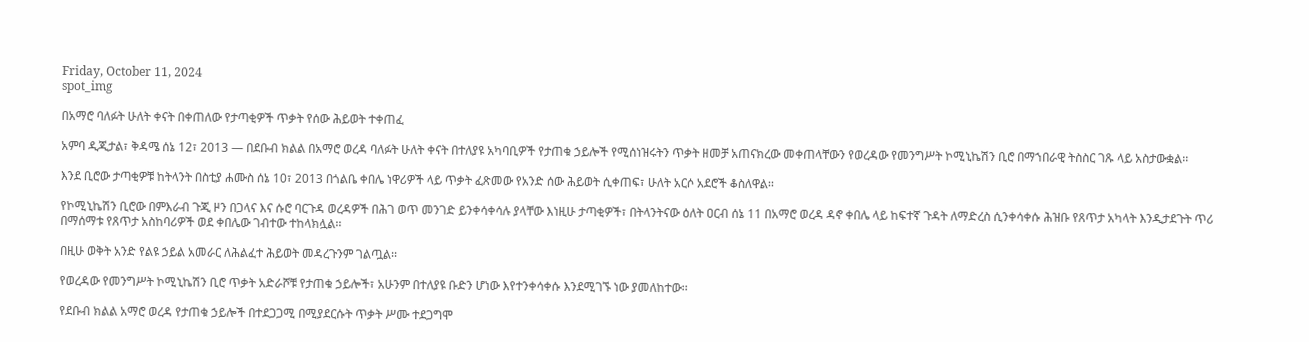Friday, October 11, 2024
spot_img

በአማሮ ባለፉት ሁለት ቀናት በቀጠለው የታጣቂዎች ጥቃት የሰው ሕይወት ተቀጠፈ

አምባ ዲጂታል፣ ቅዳሜ ሰኔ 12፣ 2013 ― በደቡብ ክልል በአማሮ ወረዳ ባለፉት ሁለት ቀናት በተለያዩ አካባቢዎች የታጠቁ ኃይሎች የሚሰነዝሩትን ጥቃት ዘመቻ አጠናክረው መቀጠላቸውን የወረዳው የመንግሥት ኮሚኒኬሽን ቢሮ በማኀበራዊ ትስስር ገጹ ላይ አስታውቋል፡፡

እንደ ቢሮው ታጣቂዎቹ ከትላንት በስቲያ ሐሙስ ሰኔ 10፣ 2013 በጎልቤ ቀበሌ ነዋሪዎች ላይ ጥቃት ፈጽመው የአንድ ሰው ሕይወት ሲቀጠፍ፣ ሁለት አርሶ አደሮች ቆስለዋል፡፡

የኮሚኒኬሽን ቢሮው በምእራብ ጉጂ ዞን በጋላና እና ሱሮ ባርጉዳ ወረዳዎች በሕገ ወጥ መንገድ ይንቀሳቀሳሉ ያላቸው እነዚሁ ታጣቂዎች፣ በትላንትናው ዕለት ዐርብ ሰኔ 11 በአማሮ ወረዳ ዳኖ ቀበሌ ላይ ከፍተኛ ጉዳት ለማድረስ ሲንቀሳቀሱ ሕዝቡ የጸጥታ አካላት እንዲታደጉት ጥሪ በማሰማቱ የጸጥታ አስከባሪዎች ወደ ቀበሌው ገብተው ተከላክሏል፡፡

በዚሁ ወቅት አንድ የልዩ ኃይል አመራር ለሕልፈተ ሕይወት መዳረጉንም ገልጧል፡፡

የወረዳው የመንግሥት ኮሚኒኬሽን ቢሮ ጥቃት አድራሾቹ የታጠቁ ኃይሎች፣ አሁንም በተለያዩ ቡድን ሆነው እየተንቀሳቀሱ እንደሚገኙ ነው ያመለከተው፡፡

የደቡብ ክልል አማሮ ወረዳ የታጠቁ ኃይሎች በተደጋጋሚ በሚያደርሱት ጥቃት ሥሙ ተደጋግሞ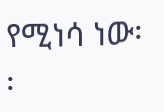የሚነሳ ነው፡፡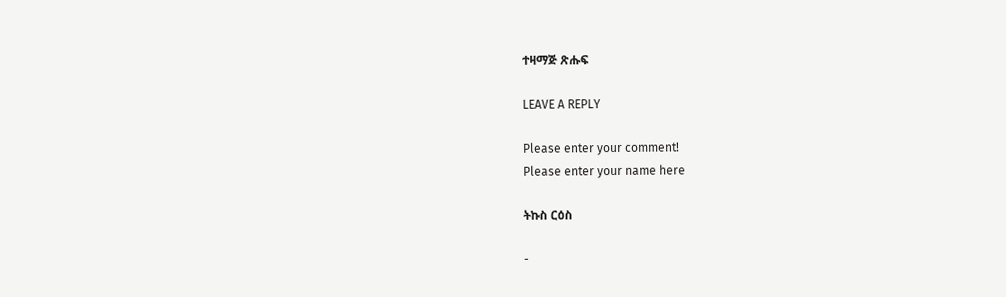ተዛማጅ ጽሑፍ

LEAVE A REPLY

Please enter your comment!
Please enter your name here

ትኩስ ርዕስ

-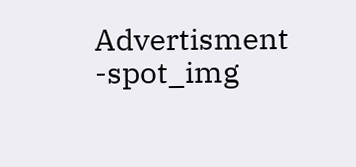Advertisment -spot_img